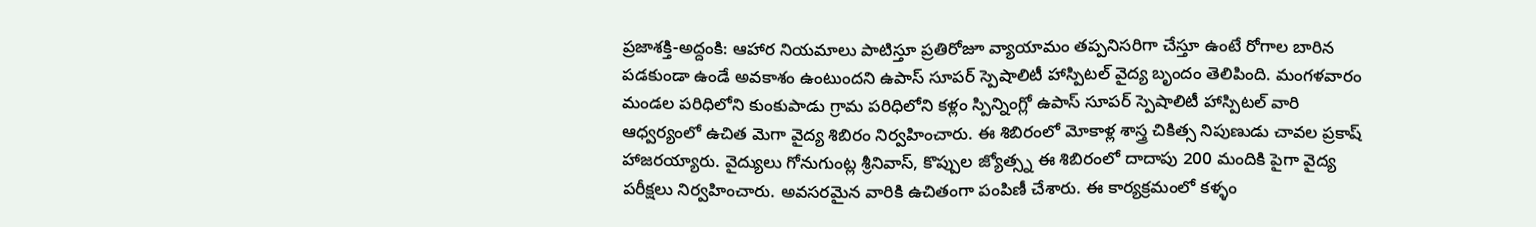ప్రజాశక్తి-అద్దంకి: ఆహార నియమాలు పాటిస్తూ ప్రతిరోజూ వ్యాయామం తప్పనిసరిగా చేస్తూ ఉంటే రోగాల బారిన పడకుండా ఉండే అవకాశం ఉంటుందని ఉపాస్ సూపర్ స్పెషాలిటీ హాస్పిటల్ వైద్య బృందం తెలిపింది. మంగళవారం మండల పరిధిలోని కుంకుపాడు గ్రామ పరిధిలోని కళ్లం స్పిన్నింగ్లో ఉపాస్ సూపర్ స్పెషాలిటీ హాస్పిటల్ వారి ఆధ్వర్యంలో ఉచిత మెగా వైద్య శిబిరం నిర్వహించారు. ఈ శిబిరంలో మోకాళ్ల శాస్త్ర చికిత్స నిపుణుడు చావల ప్రకాష్ హాజరయ్యారు. వైద్యులు గోనుగుంట్ల శ్రీనివాస్, కొప్పుల జ్యోత్స్న ఈ శిబిరంలో దాదాపు 200 మందికి పైగా వైద్య పరీక్షలు నిర్వహించారు. అవసరమైన వారికి ఉచితంగా పంపిణీ చేశారు. ఈ కార్యక్రమంలో కళ్ళం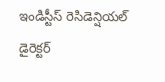ఇండిస్టీస్ రెసిడెన్షియల్ డైరెక్టర్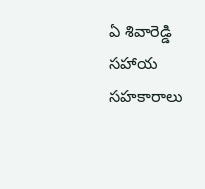ఏ శివారెడ్డి సహాయ సహకారాలు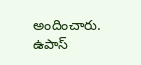అందించారు. ఉపాస్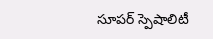సూపర్ స్పెషాలిటీ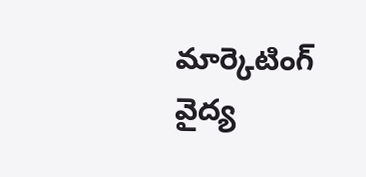మార్కెటింగ్ వైద్య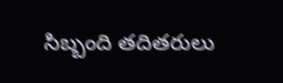సిబ్బంది తదితరులు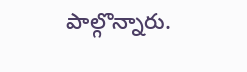పాల్గొన్నారు.